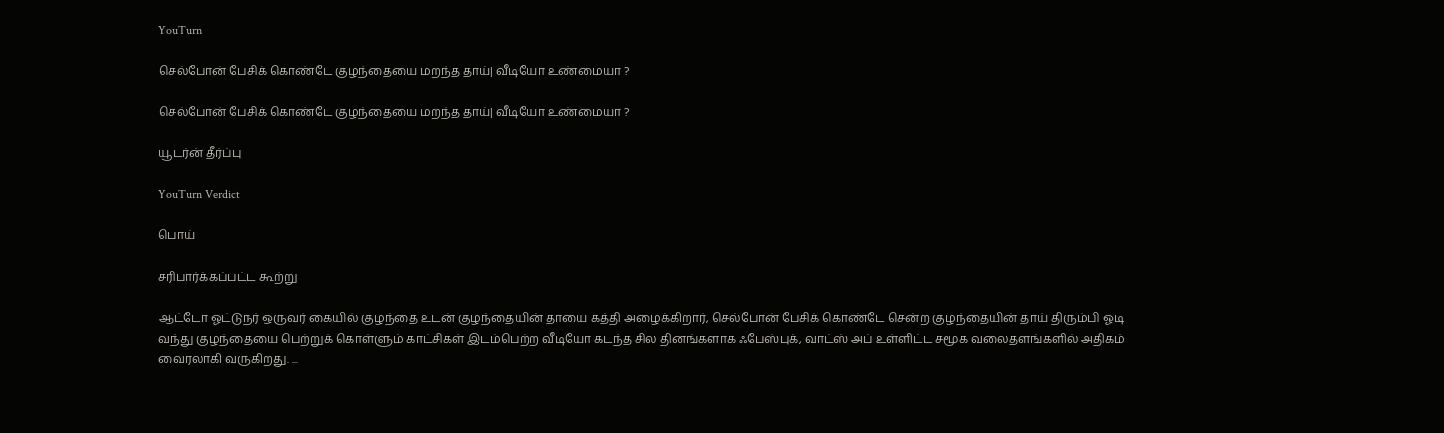YouTurn

செல்போன் பேசிக் கொண்டே குழந்தையை மறந்த தாய்| வீடியோ உண்மையா ?

செல்போன் பேசிக் கொண்டே குழந்தையை மறந்த தாய்| வீடியோ உண்மையா ?

யூடர்ன் தீர்ப்பு

YouTurn Verdict

பொய்

சரிபார்க்கப்பட்ட கூற்று

ஆட்டோ ஓட்டுநர் ஒருவர் கையில் குழந்தை உடன் குழந்தையின் தாயை கத்தி அழைக்கிறார், செல்போன் பேசிக் கொண்டே சென்ற குழந்தையின் தாய் திரும்பி ஓடி வந்து குழந்தையை பெற்றுக் கொள்ளும் காட்சிகள் இடம்பெற்ற வீடியோ கடந்த சில தினங்களாக ஃபேஸ்புக், வாட்ஸ் அப் உள்ளிட்ட சமூக வலைதளங்களில் அதிகம் வைரலாகி வருகிறது. ...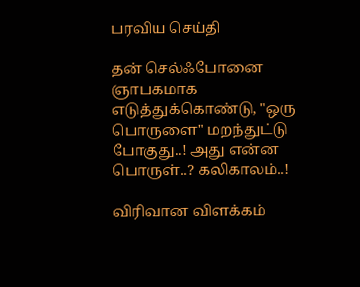பரவிய செய்தி

தன் செல்ஃபோனை ஞாபகமாக எடுத்துக்கொண்டு, "ஒரு பொருளை" மறந்துட்டு போகுது..! அது என்ன பொருள்..? கலிகாலம்..!

விரிவான விளக்கம்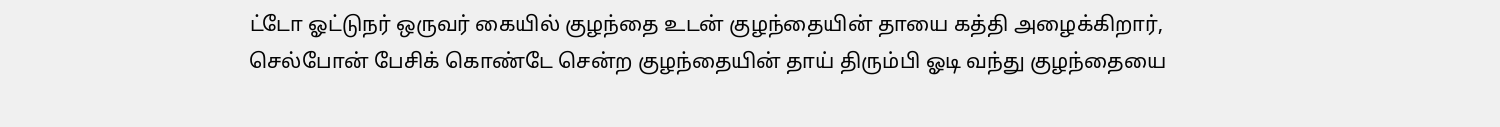ட்டோ ஓட்டுநர் ஒருவர் கையில் குழந்தை உடன் குழந்தையின் தாயை கத்தி அழைக்கிறார், செல்போன் பேசிக் கொண்டே சென்ற குழந்தையின் தாய் திரும்பி ஓடி வந்து குழந்தையை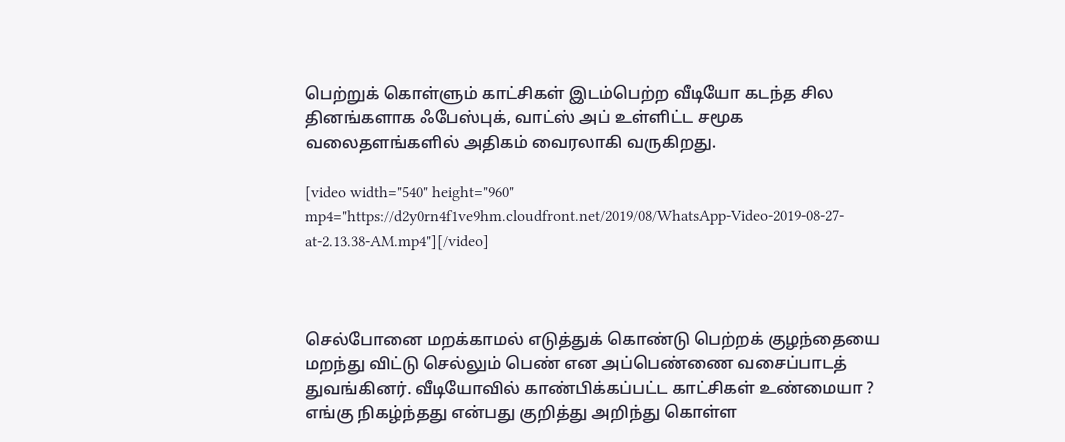பெற்றுக் கொள்ளும் காட்சிகள் இடம்பெற்ற வீடியோ கடந்த சில தினங்களாக ஃபேஸ்புக், வாட்ஸ் அப் உள்ளிட்ட சமூக வலைதளங்களில் அதிகம் வைரலாகி வருகிறது.

[video width="540" height="960" mp4="https://d2y0rn4f1ve9hm.cloudfront.net/2019/08/WhatsApp-Video-2019-08-27-at-2.13.38-AM.mp4"][/video]



செல்போனை மறக்காமல் எடுத்துக் கொண்டு பெற்றக் குழந்தையை மறந்து விட்டு செல்லும் பெண் என அப்பெண்ணை வசைப்பாடத் துவங்கினர். வீடியோவில் காண்பிக்கப்பட்ட காட்சிகள் உண்மையா ? எங்கு நிகழ்ந்தது என்பது குறித்து அறிந்து கொள்ள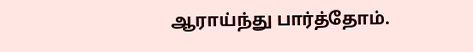ஆராய்ந்து பார்த்தோம்.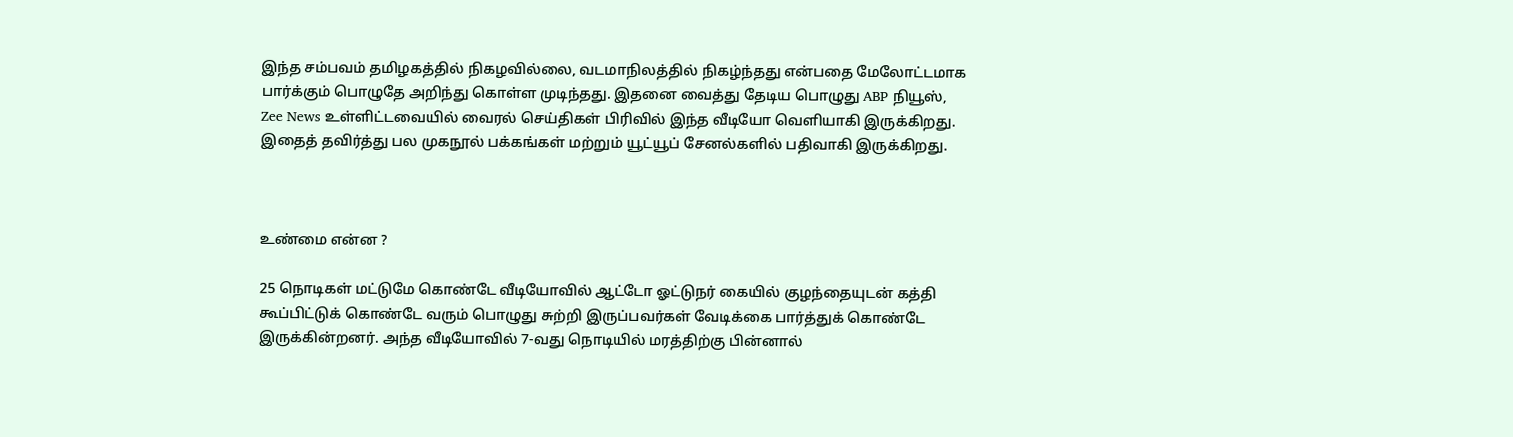இந்த சம்பவம் தமிழகத்தில் நிகழவில்லை, வடமாநிலத்தில் நிகழ்ந்தது என்பதை மேலோட்டமாக பார்க்கும் பொழுதே அறிந்து கொள்ள முடிந்தது. இதனை வைத்து தேடிய பொழுது ABP நியூஸ், Zee News உள்ளிட்டவையில் வைரல் செய்திகள் பிரிவில் இந்த வீடியோ வெளியாகி இருக்கிறது. இதைத் தவிர்த்து பல முகநூல் பக்கங்கள் மற்றும் யூட்யூப் சேனல்களில் பதிவாகி இருக்கிறது.



உண்மை என்ன ?

25 நொடிகள் மட்டுமே கொண்டே வீடியோவில் ஆட்டோ ஓட்டுநர் கையில் குழந்தையுடன் கத்தி கூப்பிட்டுக் கொண்டே வரும் பொழுது சுற்றி இருப்பவர்கள் வேடிக்கை பார்த்துக் கொண்டே இருக்கின்றனர். அந்த வீடியோவில் 7-வது நொடியில் மரத்திற்கு பின்னால்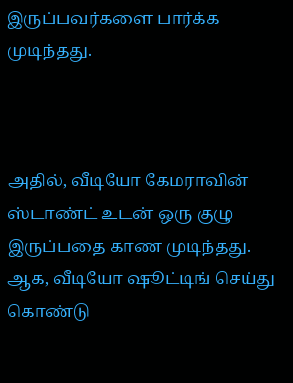இருப்பவர்களை பார்க்க முடிந்தது.



அதில், வீடியோ கேமராவின் ஸ்டாண்ட் உடன் ஒரு குழு இருப்பதை காண முடிந்தது. ஆக, வீடியோ ஷூட்டிங் செய்து கொண்டு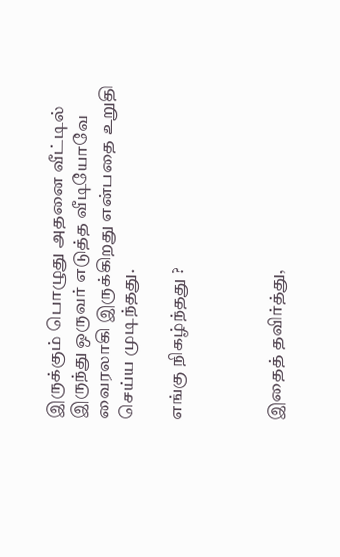இருக்கும் பொழுது அதனை வீட்டில் இருந்து ஒருவர் எடுத்த வீடியோவே வைரலாகி இருக்கிறது என்பதை உறுதி செய்ய முடிந்தது.

எங்கு நிகழ்ந்தது ?



இதைத் தவிர்த்து,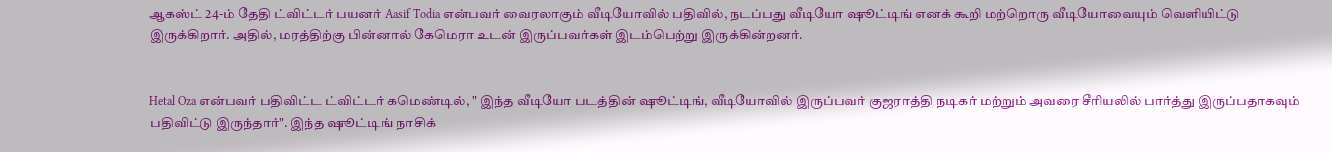ஆகஸ்ட் 24-ம் தேதி ட்விட்டர் பயனர் Aasif Todia என்பவர் வைரலாகும் வீடியோவில் பதிவில், நடப்பது வீடியோ ஷூட்டிங் எனக் கூறி மற்றொரு வீடியோவையும் வெளியிட்டு இருக்கிறார். அதில், மரத்திற்கு பின்னால் கேமெரா உடன் இருப்பவர்கள் இடம்பெற்று இருக்கின்றனர்.


Hetal Oza என்பவர் பதிவிட்ட ட்விட்டர் கமெண்டில், " இந்த வீடியோ படத்தின் ஷூட்டிங், வீடியோவில் இருப்பவர் குஜராத்தி நடிகர் மற்றும் அவரை சீரியலில் பார்த்து இருப்பதாகவும் பதிவிட்டு இருந்தார்". இந்த ஷூட்டிங் நாசிக்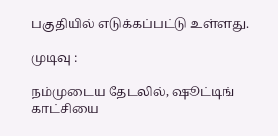பகுதியில் எடுக்கப்பட்டு உள்ளது.

முடிவு :

நம்முடைய தேடலில், ஷூட்டிங் காட்சியை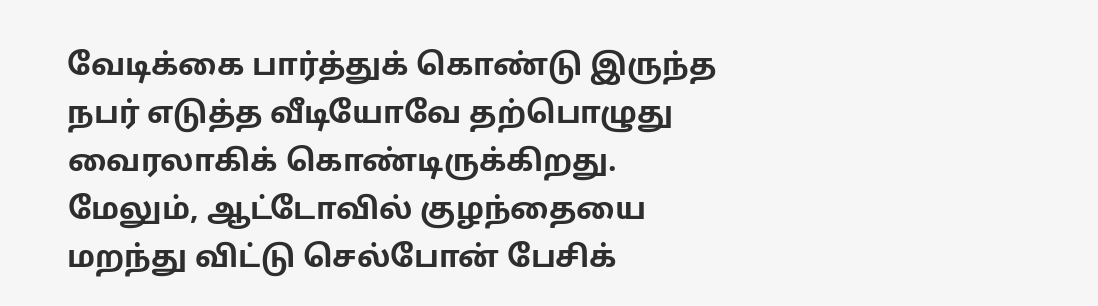வேடிக்கை பார்த்துக் கொண்டு இருந்த நபர் எடுத்த வீடியோவே தற்பொழுது வைரலாகிக் கொண்டிருக்கிறது. மேலும், ஆட்டோவில் குழந்தையை மறந்து விட்டு செல்போன் பேசிக்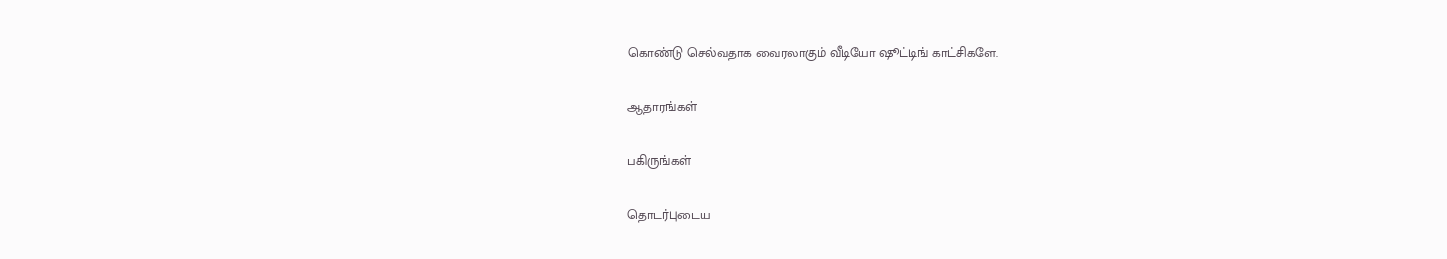கொண்டு செல்வதாக வைரலாகும் வீடியோ ஷூட்டிங் காட்சிகளே.

ஆதாரங்கள்

பகிருங்கள்

தொடர்புடைய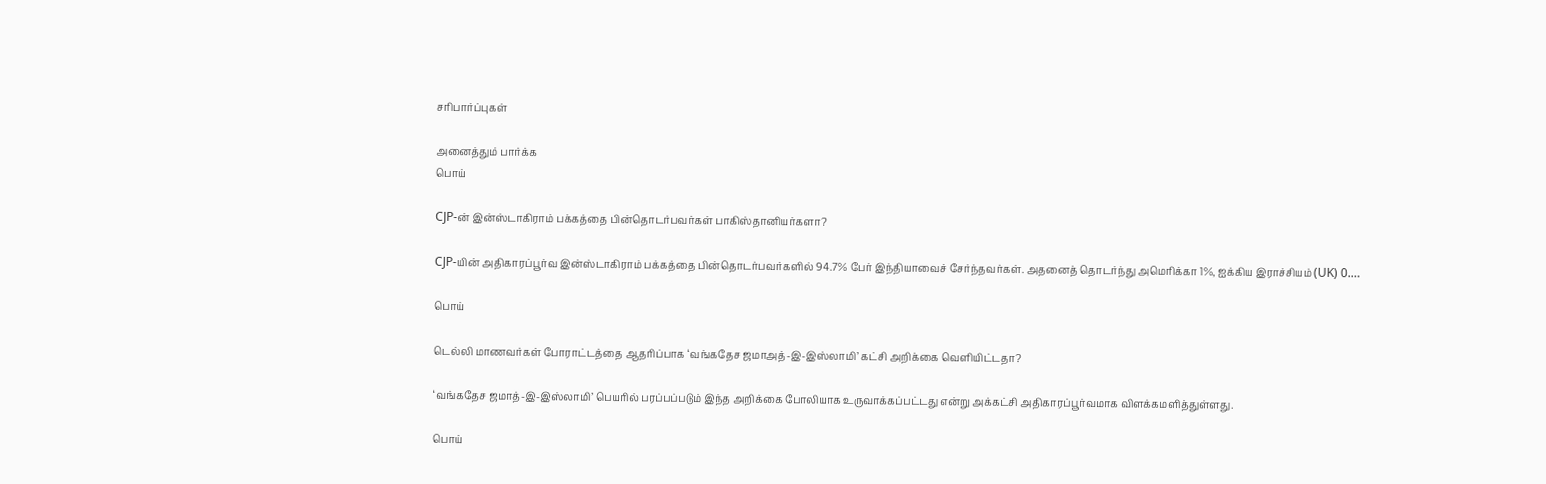சரிபார்ப்புகள்

அனைத்தும் பார்க்க
பொய்

CJP-ன் இன்ஸ்டாகிராம் பக்கத்தை பின்தொடர்பவர்கள் பாகிஸ்தானியர்களா?

CJP-யின் அதிகாரப்பூர்வ இன்ஸ்டாகிராம் பக்கத்தை பின்தொடர்பவர்களில் 94.7% பேர் இந்தியாவைச் சேர்ந்தவர்கள். அதனைத் தொடர்ந்து அமெரிக்கா 1%, ஐக்கிய இராச்சியம் (UK) 0.…

பொய்

டெல்லி மாணவர்கள் போராட்டத்தை ஆதரிப்பாக ‘வங்கதேச ஜமாஅத்-இ-இஸ்லாமி’ கட்சி அறிக்கை வெளியிட்டதா?

‘வங்கதேச ஜமாத்-இ-இஸ்லாமி’ பெயரில் பரப்பப்படும் இந்த அறிக்கை போலியாக உருவாக்கப்பட்டது என்று அக்கட்சி அதிகாரப்பூர்வமாக விளக்கமளித்துள்ளது.

பொய்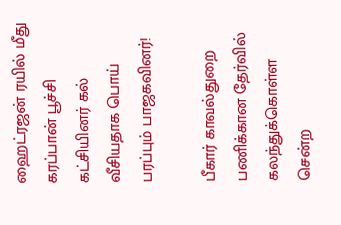ஹைட்ரஜன் ரயில் மீது கரப்பான் பூச்சி கட்சியினர் கல் வீசியதாக பொய் பரப்பும் பாஜகவினர்!

பீகார் காவல்துறை பணிக்கான தேர்வில் கலந்துக்கொள்ள சென்ற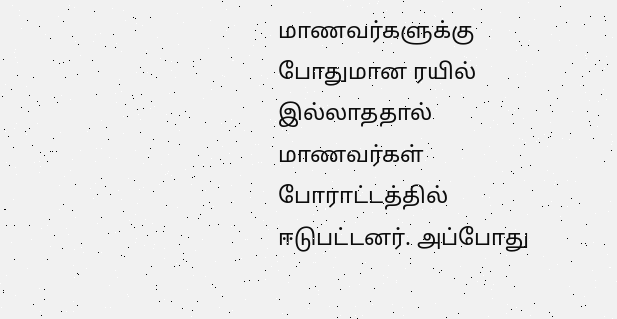மாணவர்களுக்கு போதுமான ரயில் இல்லாததால் மாணவர்கள் போராட்டத்தில் ஈடுபட்டனர். அப்போது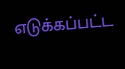எடுக்கப்பட்ட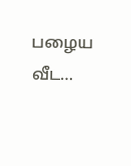பழைய வீட…